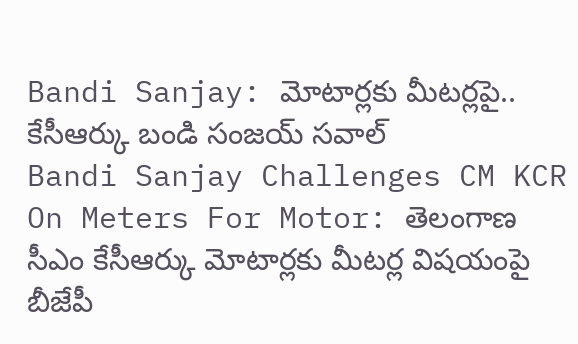Bandi Sanjay: మోటార్లకు మీటర్లపై.. కేసీఆర్కు బండి సంజయ్ సవాల్
Bandi Sanjay Challenges CM KCR On Meters For Motor: తెలంగాణ సీఎం కేసీఆర్కు మోటార్లకు మీటర్ల విషయంపై బీజేపీ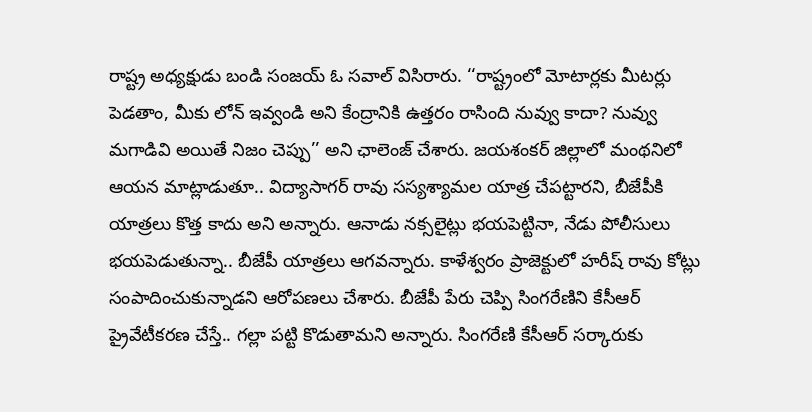రాష్ట్ర అధ్యక్షుడు బండి సంజయ్ ఓ సవాల్ విసిరారు. ‘‘రాష్ట్రంలో మోటార్లకు మీటర్లు పెడతాం, మీకు లోన్ ఇవ్వండి అని కేంద్రానికి ఉత్తరం రాసింది నువ్వు కాదా? నువ్వు మగాడివి అయితే నిజం చెప్పు’’ అని ఛాలెంజ్ చేశారు. జయశంకర్ జిల్లాలో మంథనిలో ఆయన మాట్లాడుతూ.. విద్యాసాగర్ రావు సస్యశ్యామల యాత్ర చేపట్టారని, బీజేపీకి యాత్రలు కొత్త కాదు అని అన్నారు. ఆనాడు నక్సలైట్లు భయపెట్టినా, నేడు పోలీసులు భయపెడుతున్నా.. బీజేపీ యాత్రలు ఆగవన్నారు. కాళేశ్వరం ప్రాజెక్టులో హరీష్ రావు కోట్లు సంపాదించుకున్నాడని ఆరోపణలు చేశారు. బీజేపీ పేరు చెప్పి సింగరేణిని కేసీఆర్ ప్రైవేటీకరణ చేస్తే.. గల్లా పట్టి కొడుతామని అన్నారు. సింగరేణి కేసీఆర్ సర్కారుకు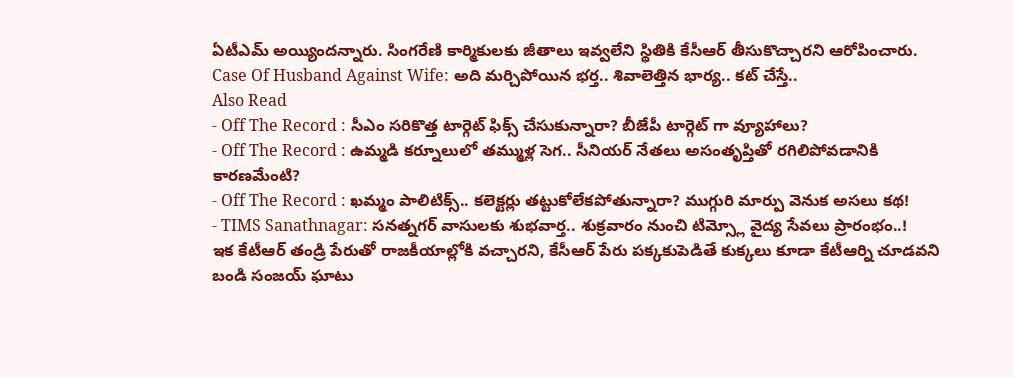ఏటీఎమ్ అయ్యిందన్నారు. సింగరేణి కార్మికులకు జీతాలు ఇవ్వలేని స్థితికి కేసీఆర్ తీసుకొచ్చారని ఆరోపించారు.
Case Of Husband Against Wife: అది మర్చిపోయిన భర్త.. శివాలెత్తిన భార్య.. కట్ చేస్తే..
Also Read
- Off The Record : సీఎం సరికొత్త టార్గెట్ ఫిక్స్ చేసుకున్నారా? బీజేపీ టార్గెట్ గా వ్యూహాలు?
- Off The Record : ఉమ్మడి కర్నూలులో తమ్ముళ్ల సెగ.. సీనియర్ నేతలు అసంతృప్తితో రగిలిపోవడానికి కారణమేంటి?
- Off The Record : ఖమ్మం పాలిటిక్స్.. కలెక్టర్లు తట్టుకోలేకపోతున్నారా? ముగ్గురి మార్పు వెనుక అసలు కథ!
- TIMS Sanathnagar: సనత్నగర్ వాసులకు శుభవార్త.. శుక్రవారం నుంచి టిమ్స్లో వైద్య సేవలు ప్రారంభం..!
ఇక కేటీఆర్ తండ్రి పేరుతో రాజకీయాల్లోకి వచ్చారని, కేసీఆర్ పేరు పక్కకుపెడితే కుక్కలు కూడా కేటీఆర్ని చూడవని బండి సంజయ్ ఘాటు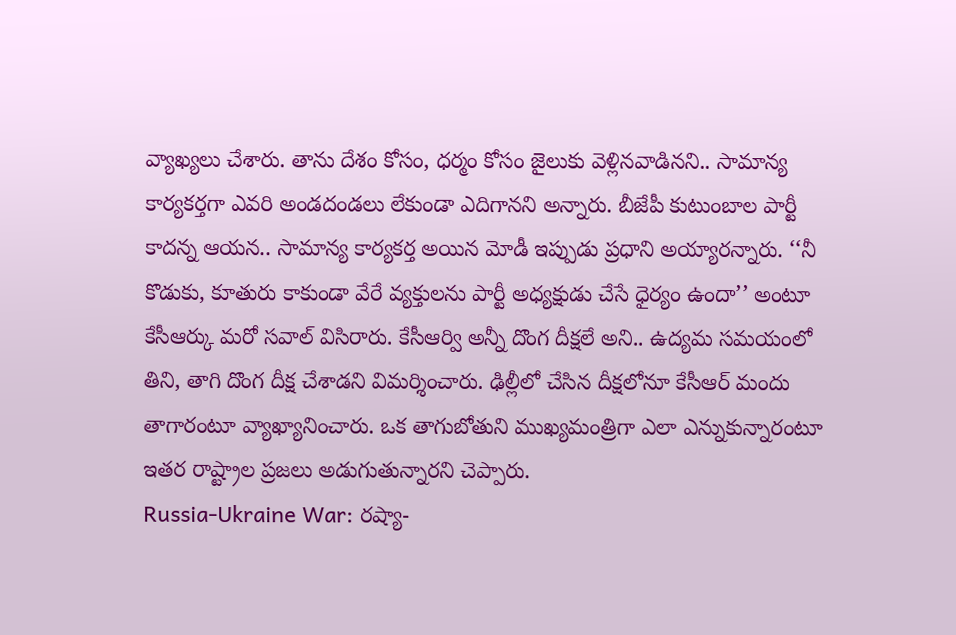వ్యాఖ్యలు చేశారు. తాను దేశం కోసం, ధర్మం కోసం జైలుకు వెళ్లినవాడినని.. సామాన్య కార్యకర్తగా ఎవరి అండదండలు లేకుండా ఎదిగానని అన్నారు. బీజేపీ కుటుంబాల పార్టీ కాదన్న ఆయన.. సామాన్య కార్యకర్త అయిన మోడీ ఇప్పుడు ప్రధాని అయ్యారన్నారు. ‘‘నీ కొడుకు, కూతురు కాకుండా వేరే వ్యక్తులను పార్టీ అధ్యక్షుడు చేసే ధైర్యం ఉందా’’ అంటూ కేసీఆర్కు మరో సవాల్ విసిరారు. కేసీఆర్వి అన్నీ దొంగ దీక్షలే అని.. ఉద్యమ సమయంలో తిని, తాగి దొంగ దీక్ష చేశాడని విమర్శించారు. ఢిల్లీలో చేసిన దీక్షలోనూ కేసీఆర్ మందు తాగారంటూ వ్యాఖ్యానించారు. ఒక తాగుబోతుని ముఖ్యమంత్రిగా ఎలా ఎన్నుకున్నారంటూ ఇతర రాష్ట్రాల ప్రజలు అడుగుతున్నారని చెప్పారు.
Russia-Ukraine War: రష్యా-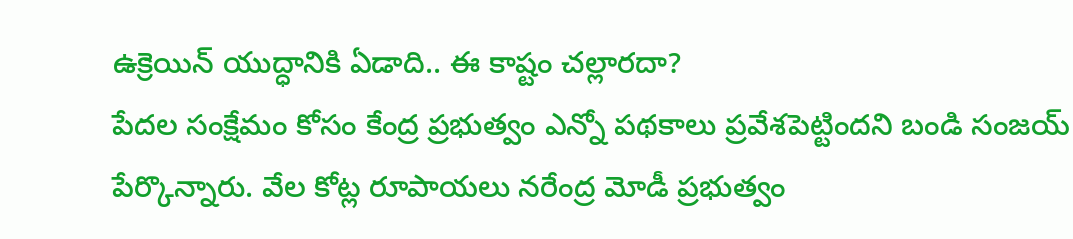ఉక్రెయిన్ యుద్ధానికి ఏడాది.. ఈ కాష్టం చల్లారదా?
పేదల సంక్షేమం కోసం కేంద్ర ప్రభుత్వం ఎన్నో పథకాలు ప్రవేశపెట్టిందని బండి సంజయ్ పేర్కొన్నారు. వేల కోట్ల రూపాయలు నరేంద్ర మోడీ ప్రభుత్వం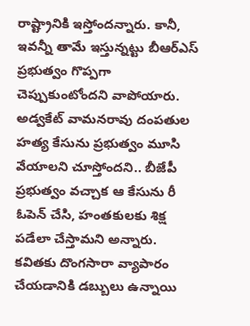రాష్ట్రానికి ఇస్తోందన్నారు. కానీ, ఇవన్నీ తామే ఇస్తున్నట్టు బీఆర్ఎస్ ప్రభుత్వం గొప్పగా చెప్పుకుంటోందని వాపోయారు. అడ్వకేట్ వామనరావు దంపతుల హత్య కేసును ప్రభుత్వం మూసి వేయాలని చూస్తోందని.. బీజేపీ ప్రభుత్వం వచ్చాక ఆ కేసును రీ ఓపెన్ చేసి, హంతకులకు శిక్ష పడేలా చేస్తామని అన్నారు. కవితకు దొంగసారా వ్యాపారం చేయడానికి డబ్బులు ఉన్నాయి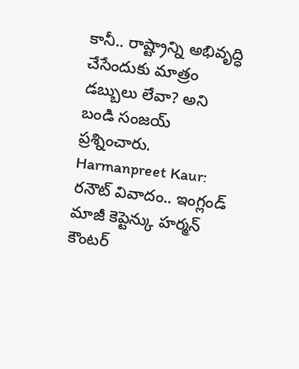కానీ.. రాష్ట్రాన్ని అభివృద్ధి చేసేందుకు మాత్రం డబ్బులు లేవా? అని బండి సంజయ్ ప్రశ్నించారు.
Harmanpreet Kaur: రనౌట్ వివాదం.. ఇంగ్లండ్ మాజీ కెప్టెన్కు హర్మన్ కౌంటర్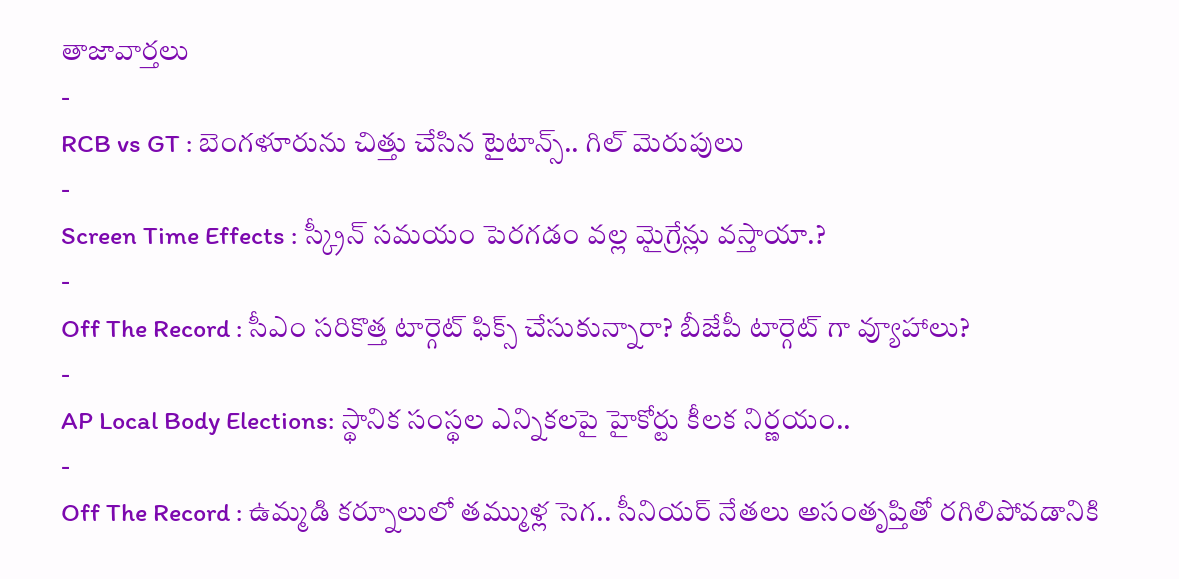తాజావార్తలు
-
RCB vs GT : బెంగళూరును చిత్తు చేసిన టైటాన్స్.. గిల్ మెరుపులు
-
Screen Time Effects : స్క్రీన్ సమయం పెరగడం వల్ల మైగ్రేన్లు వస్తాయా.?
-
Off The Record : సీఎం సరికొత్త టార్గెట్ ఫిక్స్ చేసుకున్నారా? బీజేపీ టార్గెట్ గా వ్యూహాలు?
-
AP Local Body Elections: స్థానిక సంస్థల ఎన్నికలపై హైకోర్టు కీలక నిర్ణయం..
-
Off The Record : ఉమ్మడి కర్నూలులో తమ్ముళ్ల సెగ.. సీనియర్ నేతలు అసంతృప్తితో రగిలిపోవడానికి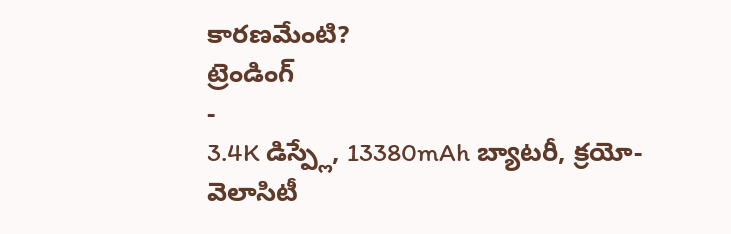కారణమేంటి?
ట్రెండింగ్
-
3.4K డిస్ప్లే, 13380mAh బ్యాటరీ, క్రయో-వెలాసిటీ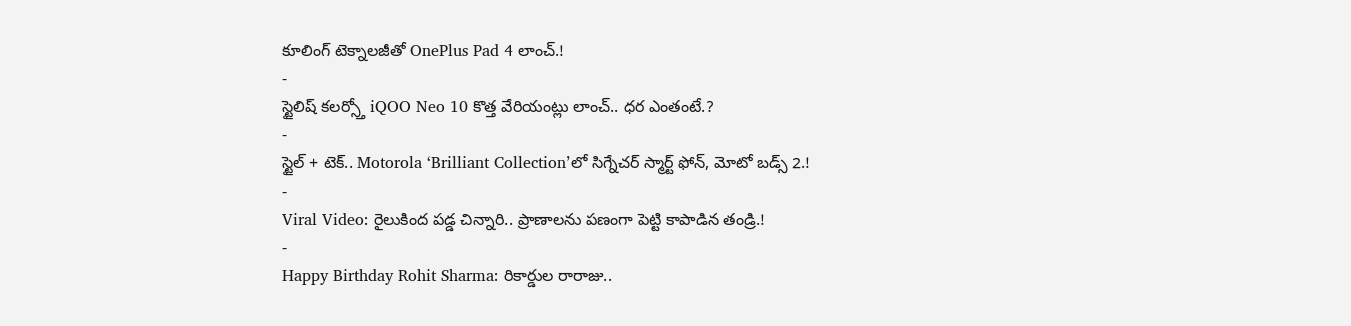కూలింగ్ టెక్నాలజీతో OnePlus Pad 4 లాంచ్.!
-
స్టైలిష్ కలర్స్తో iQOO Neo 10 కొత్త వేరియంట్లు లాంచ్.. ధర ఎంతంటే.?
-
స్టైల్ + టెక్.. Motorola ‘Brilliant Collection’లో సిగ్నేచర్ స్మార్ట్ ఫోన్, మోటో బడ్స్ 2.!
-
Viral Video: రైలుకింద పడ్డ చిన్నారి.. ప్రాణాలను పణంగా పెట్టి కాపాడిన తండ్రి.!
-
Happy Birthday Rohit Sharma: రికార్డుల రారాజు..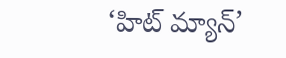‘హిట్ మ్యాన్’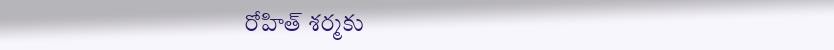రోహిత్ శర్మకు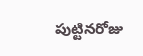పుట్టినరోజు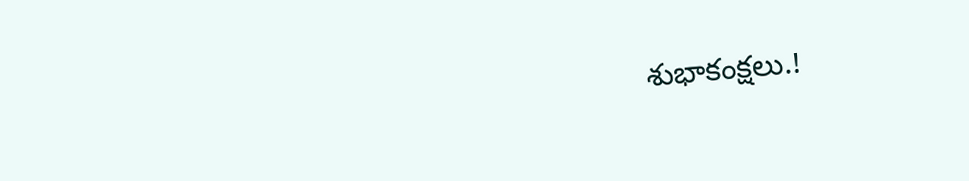శుభాకంక్షలు.!